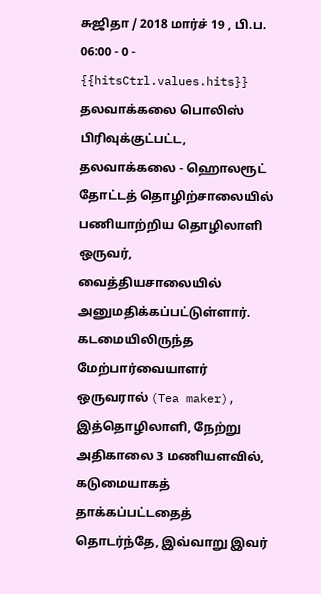சுஜிதா / 2018 மார்ச் 19 , பி.ப. 06:00 - 0 - {{hitsCtrl.values.hits}}
தலவாக்கலை பொலிஸ் பிரிவுக்குட்பட்ட, தலவாக்கலை - ஹொலரூட் தோட்டத் தொழிற்சாலையில் பணியாற்றிய தொழிலாளி ஒருவர், வைத்தியசாலையில் அனுமதிக்கப்பட்டுள்ளார்.
கடமையிலிருந்த மேற்பார்வையாளர் ஒருவரால் (Tea maker), இத்தொழிலாளி, நேற்று அதிகாலை 3 மணியளவில், கடுமையாகத் தாக்கப்பட்டதைத் தொடர்ந்தே, இவ்வாறு இவர்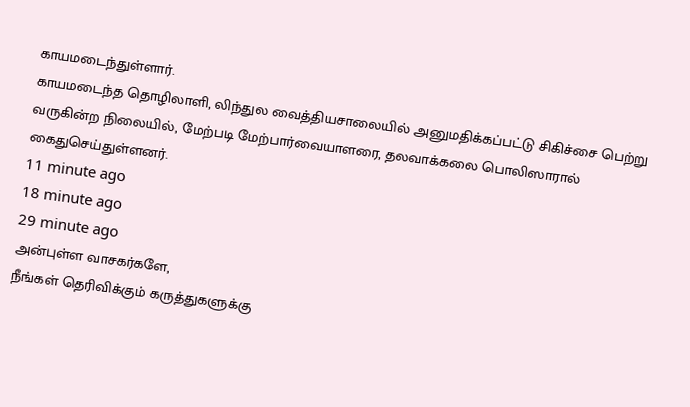காயமடைந்துள்ளார்.
காயமடைந்த தொழிலாளி, லிந்துல வைத்தியசாலையில் அனுமதிக்கப்பட்டு சிகிச்சை பெற்று வருகின்ற நிலையில், மேற்படி மேற்பார்வையாளரை, தலவாக்கலை பொலிஸாரால் கைதுசெய்துள்ளனர்.
11 minute ago
18 minute ago
29 minute ago
அன்புள்ள வாசகர்களே,
நீங்கள் தெரிவிக்கும் கருத்துகளுக்கு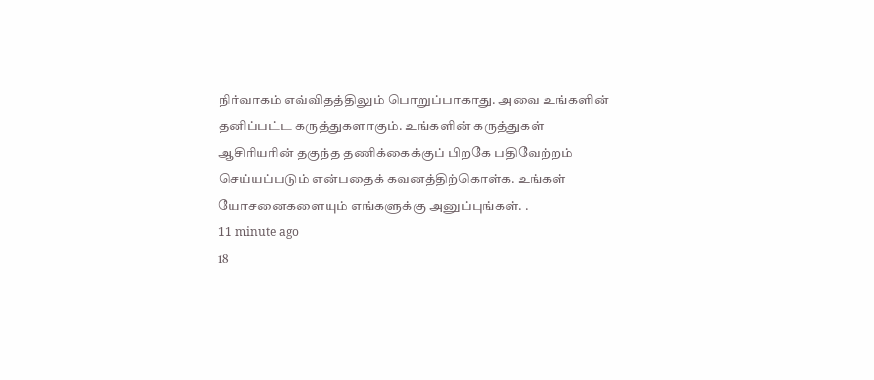நிர்வாகம் எவ்விதத்திலும் பொறுப்பாகாது. அவை உங்களின் தனிப்பட்ட கருத்துகளாகும். உங்களின் கருத்துகள் ஆசிரியரின் தகுந்த தணிக்கைக்குப் பிறகே பதிவேற்றம் செய்யப்படும் என்பதைக் கவனத்திற்கொள்க. உங்கள் யோசனைகளையும் எங்களுக்கு அனுப்புங்கள். .
11 minute ago
18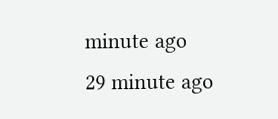minute ago
29 minute ago